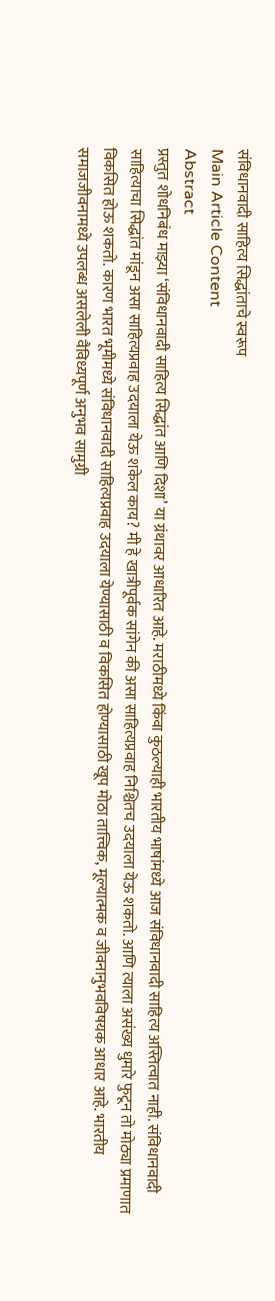संविधानवादी साहित्य सिद्धांताचे स्वरूप
Main Article Content
Abstract
प्रस्तुत शोधनिबंध माझ्या ‘संविधानवादी साहित्य सिद्धांत आणि दिशा’ या ग्रंथावर आधारित आहे. मराठीमध्ये किंवा कुठल्याही भारतीय भाषांमध्ये आज संविधानवादी साहित्य अस्तित्वात नाही. संविधानवादी साहित्याचा सिद्धांत मांडून असा साहित्यप्रवाह उदयाला येऊ शकेल काय? मी हे खात्रीपूर्वक सांगेन की असा साहित्यप्रवाह निश्चितच उदयाला येऊ शकतो. आणि त्याला असंख्य धुमारे फुटून तो मोठ्या प्रमाणात विकसित होऊ शकतो. कारण भारत भूमीमध्ये संविधानवादी साहित्यप्रवाह उदयाला येण्यासाठी व विकसित होण्यासाठी खूप मोठा तात्त्विक, मूल्यात्मक व जीवनानुभवविषयक आधार आहे. भारतीय समाजजीवनामध्ये उपलब्ध असलेली वैविध्यपूर्ण अनुभव सामुग्री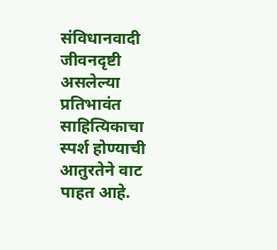संविधानवादी जीवनदृष्टी असलेल्या प्रतिभावंत साहित्यिकाचा स्पर्श होण्याची आतुरतेने वाट पाहत आहे.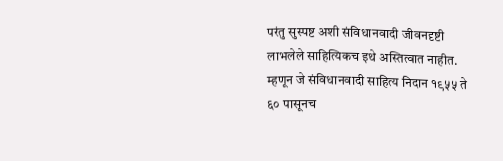परंतु सुस्पष्ट अशी संविधानवादी जीवनदृष्टी लाभलेले साहित्यिकच इथे अस्तित्वात नाहीत. म्हणून जे संविधानवादी साहित्य निदान १९५५ ते ६० पासूनच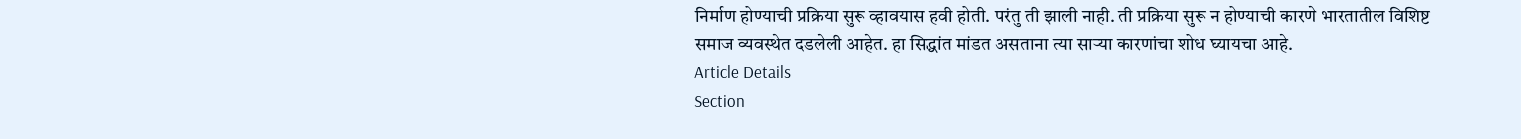निर्माण होण्याची प्रक्रिया सुरू व्हावयास हवी होती. परंतु ती झाली नाही. ती प्रक्रिया सुरू न होण्याची कारणे भारतातील विशिष्ट समाज व्यवस्थेत दडलेली आहेत. हा सिद्धांत मांडत असताना त्या साऱ्या कारणांचा शोध घ्यायचा आहे.
Article Details
Section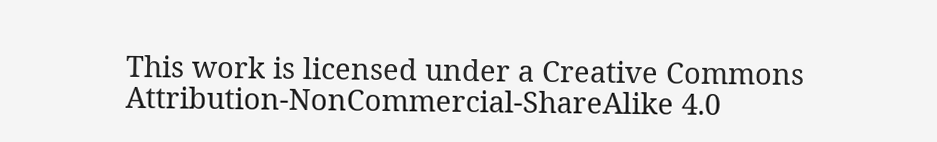This work is licensed under a Creative Commons Attribution-NonCommercial-ShareAlike 4.0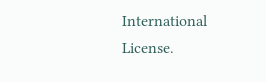International License.